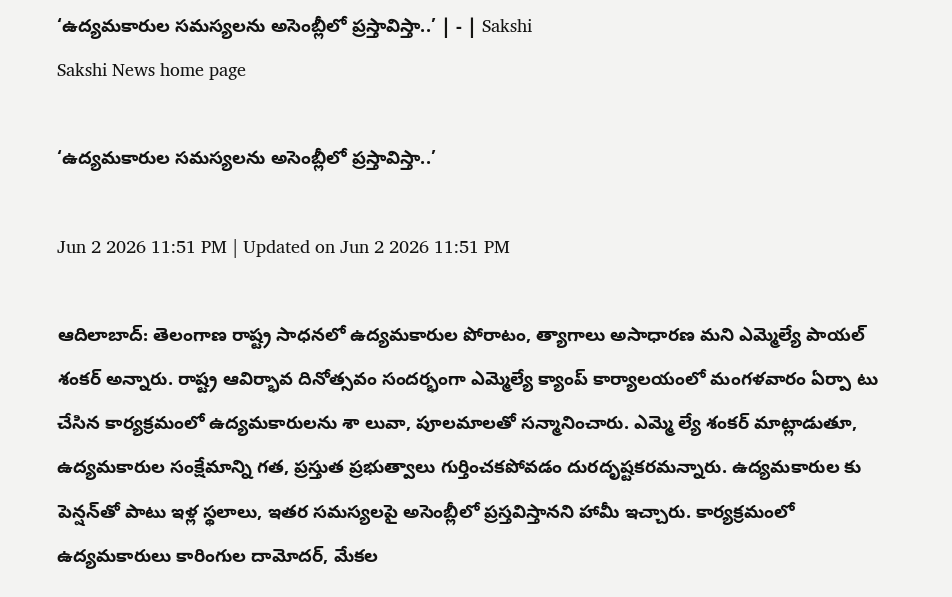‘ఉద్యమకారుల సమస్యలను అసెంబ్లీలో ప్రస్తావిస్తా..’ | - | Sakshi
Sakshi News home page

‘ఉద్యమకారుల సమస్యలను అసెంబ్లీలో ప్రస్తావిస్తా..’

Jun 2 2026 11:51 PM | Updated on Jun 2 2026 11:51 PM

ఆదిలాబాద్‌: తెలంగాణ రాష్ట్ర సాధనలో ఉద్యమకారుల పోరాటం, త్యాగాలు అసాధారణ మని ఎమ్మెల్యే పాయల్‌ శంకర్‌ అన్నారు. రాష్ట్ర ఆవిర్భావ దినోత్సవం సందర్భంగా ఎమ్మెల్యే క్యాంప్‌ కార్యాలయంలో మంగళవారం ఏర్పా టు చేసిన కార్యక్రమంలో ఉద్యమకారులను శా లువా, పూలమాలతో సన్మానించారు. ఎమ్మె ల్యే శంకర్‌ మాట్లాడుతూ, ఉద్యమకారుల సంక్షేమాన్ని గత, ప్రస్తుత ప్రభుత్వాలు గుర్తించకపోవడం దురదృష్టకరమన్నారు. ఉద్యమకారుల కు పెన్షన్‌తో పాటు ఇళ్ల స్థలాలు, ఇతర సమస్యలపై అసెంబ్లీలో ప్రస్తవిస్తానని హామీ ఇచ్చారు. కార్యక్రమంలో ఉద్యమకారులు కారింగుల దామోదర్‌, మేకల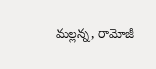మల్లన్న, రామోజీ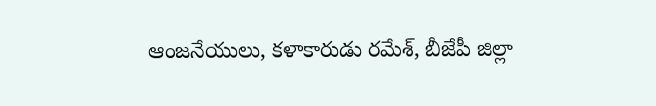ఆంజనేయులు, కళాకారుడు రమేశ్‌, బీజేపీ జిల్లా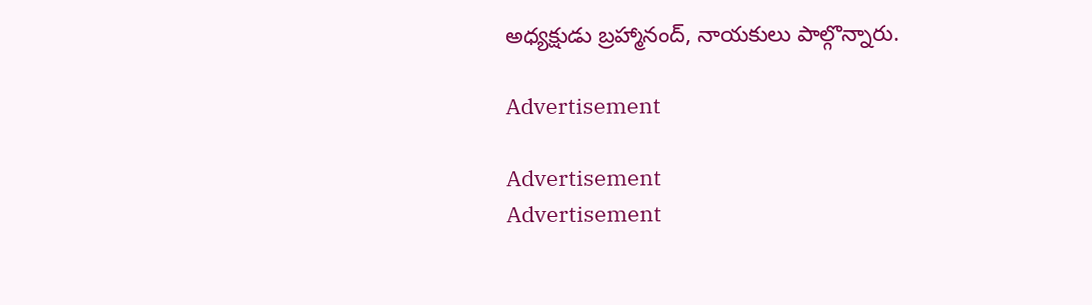అధ్యక్షుడు బ్రహ్మానంద్‌, నాయకులు పాల్గొన్నారు.

Advertisement

Advertisement
Advertisement